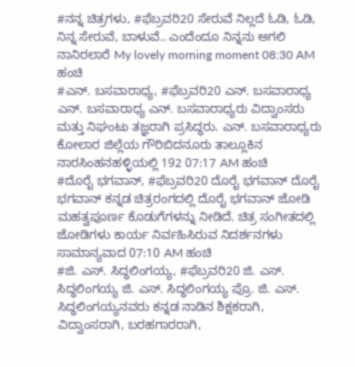#ನನ್ನ ಚಿತ್ರಗಳು, #ಫೆಬ್ರವರಿ20 ಸೇರುವೆ ನಿಲ್ಲದೆ ಓಡಿ, ಓಡಿ, ನಿನ್ನ ಸೇರುವೆ, ಬಾಳುವೆ.. ಎಂದೆಂದೂ ನಿನ್ನನು ಅಗಲಿ ನಾನಿರಲಾರೆ My lovely morning moment 08:30 AM ಹಂಚಿ
#ಎನ್. ಬಸವಾರಾಧ್ಯ, #ಫೆಬ್ರವರಿ20 ಎನ್. ಬಸವಾರಾಧ್ಯ ಎನ್. ಬಸವಾರಾಧ್ಯ ಎನ್. ಬಸವಾರಾಧ್ಯರು ವಿದ್ವಾಂಸರು ಮತ್ತು ನಿಘಂಟು ತಜ್ಞರಾಗಿ ಪ್ರಸಿದ್ಧರು. ಎನ್. ಬಸವಾರಾಧ್ಯರು ಕೋಲಾರ ಜಿಲ್ಲೆಯ ಗೌರಿಬಿದನೂರು ತಾಲ್ಲೂಕಿನ ನಾರಸಿಂಹನಹಳ್ಳಿಯಲ್ಲಿ 192 07:17 AM ಹಂಚಿ
#ದೊರೈ ಭಗವಾನ್, #ಫೆಬ್ರವರಿ20 ದೊರೈ ಭಗವಾನ್ ದೊರೈ ಭಗವಾನ್ ಕನ್ನಡ ಚಿತ್ರರಂಗದಲ್ಲಿ ದೊರೈ ಭಗವಾನ್ ಜೋಡಿ ಮಹತ್ವಪೂರ್ಣ ಕೊಡುಗೆಗಳನ್ನು ನೀಡಿದೆ. ಚಿತ್ರ ಸಂಗೀತದಲ್ಲಿ ಜೋಡಿಗಳು ಕಾರ್ಯ ನಿರ್ವಹಿಸಿರುವ ನಿದರ್ಶನಗಳು ಸಾಮಾನ್ಯವಾದ 07:10 AM ಹಂಚಿ
#ಜಿ. ಎಸ್. ಸಿದ್ಧಲಿಂಗಯ್ಯ, #ಫೆಬ್ರವರಿ20 ಜಿ. ಎಸ್. ಸಿದ್ಧಲಿಂಗಯ್ಯ ಜಿ. ಎಸ್. ಸಿದ್ಧಲಿಂಗಯ್ಯ ಪ್ರೊ. ಜಿ. ಎಸ್. ಸಿದ್ಧಲಿಂಗಯ್ಯನವರು ಕನ್ನಡ ನಾಡಿನ ಶಿಕ್ಷಕರಾಗಿ, ವಿದ್ವಾಂಸರಾಗಿ, ಬರಹಗಾರರಾಗಿ,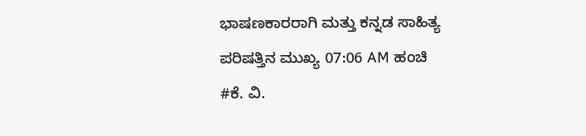ಭಾಷಣಕಾರರಾಗಿ ಮತ್ತು ಕನ್ನಡ ಸಾಹಿತ್ಯ ಪರಿಷತ್ತಿನ ಮುಖ್ಯ 07:06 AM ಹಂಚಿ
#ಕೆ. ವಿ.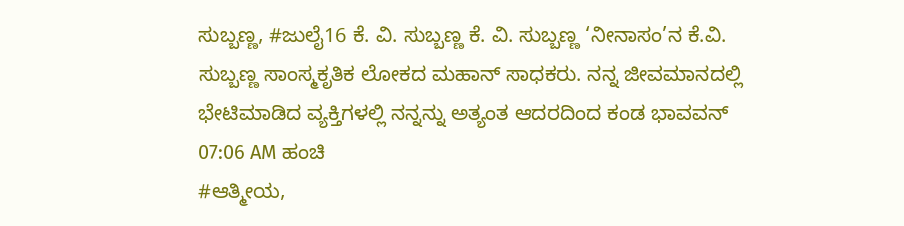ಸುಬ್ಬಣ್ಣ, #ಜುಲೈ16 ಕೆ. ವಿ. ಸುಬ್ಬಣ್ಣ ಕೆ. ವಿ. ಸುಬ್ಬಣ್ಣ ‘ನೀನಾಸಂ’ನ ಕೆ.ವಿ. ಸುಬ್ಬಣ್ಣ ಸಾಂಸ್ಮಕೃತಿಕ ಲೋಕದ ಮಹಾನ್ ಸಾಧಕರು. ನನ್ನ ಜೀವಮಾನದಲ್ಲಿ ಭೇಟಿಮಾಡಿದ ವ್ಯಕ್ತಿಗಳಲ್ಲಿ ನನ್ನನ್ನು ಅತ್ಯಂತ ಆದರದಿಂದ ಕಂಡ ಭಾವವನ್ 07:06 AM ಹಂಚಿ
#ಆತ್ಮೀಯ,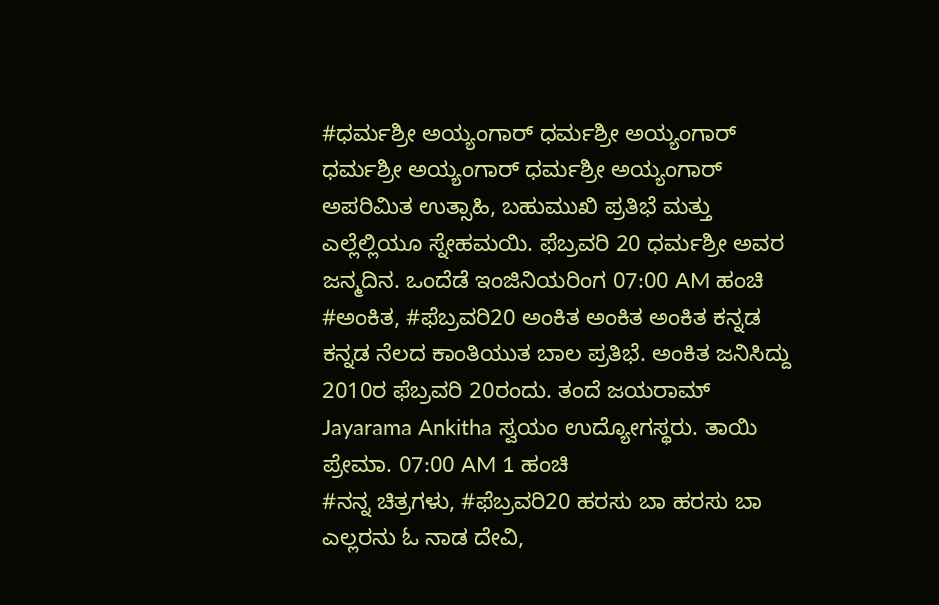#ಧರ್ಮಶ್ರೀ ಅಯ್ಯಂಗಾರ್ ಧರ್ಮಶ್ರೀ ಅಯ್ಯಂಗಾರ್ ಧರ್ಮಶ್ರೀ ಅಯ್ಯಂಗಾರ್ ಧರ್ಮಶ್ರೀ ಅಯ್ಯಂಗಾರ್ ಅಪರಿಮಿತ ಉತ್ಸಾಹಿ, ಬಹುಮುಖಿ ಪ್ರತಿಭೆ ಮತ್ತು ಎಲ್ಲೆಲ್ಲಿಯೂ ಸ್ನೇಹಮಯಿ. ಫೆಬ್ರವರಿ 20 ಧರ್ಮಶ್ರೀ ಅವರ ಜನ್ಮದಿನ. ಒಂದೆಡೆ ಇಂಜಿನಿಯರಿಂಗ 07:00 AM ಹಂಚಿ
#ಅಂಕಿತ, #ಫೆಬ್ರವರಿ20 ಅಂಕಿತ ಅಂಕಿತ ಅಂಕಿತ ಕನ್ನಡ ಕನ್ನಡ ನೆಲದ ಕಾಂತಿಯುತ ಬಾಲ ಪ್ರತಿಭೆ. ಅಂಕಿತ ಜನಿಸಿದ್ದು 2010ರ ಫೆಬ್ರವರಿ 20ರಂದು. ತಂದೆ ಜಯರಾಮ್ Jayarama Ankitha ಸ್ವಯಂ ಉದ್ಯೋಗಸ್ಥರು. ತಾಯಿ ಪ್ರೇಮಾ. 07:00 AM 1 ಹಂಚಿ
#ನನ್ನ ಚಿತ್ರಗಳು, #ಫೆಬ್ರವರಿ20 ಹರಸು ಬಾ ಹರಸು ಬಾ ಎಲ್ಲರನು ಓ ನಾಡ ದೇವಿ,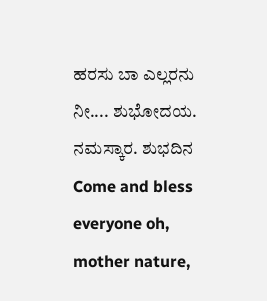ಹರಸು ಬಾ ಎಲ್ಲರನು ನೀ.... ಶುಭೋದಯ. ನಮಸ್ಕಾರ. ಶುಭದಿನ Come and bless everyone oh, mother nature,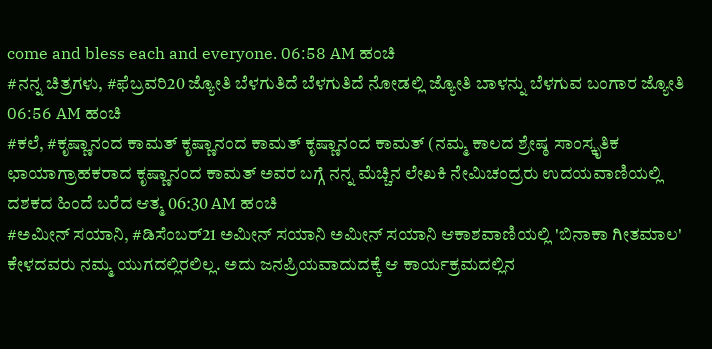come and bless each and everyone. 06:58 AM ಹಂಚಿ
#ನನ್ನ ಚಿತ್ರಗಳು, #ಫೆಬ್ರವರಿ20 ಜ್ಯೋತಿ ಬೆಳಗುತಿದೆ ಬೆಳಗುತಿದೆ ನೋಡಲ್ಲಿ ಜ್ಯೋತಿ ಬಾಳನ್ನು ಬೆಳಗುವ ಬಂಗಾರ ಜ್ಯೋತಿ 06:56 AM ಹಂಚಿ
#ಕಲೆ, #ಕೃಷ್ಣಾನಂದ ಕಾಮತ್ ಕೃಷ್ಣಾನಂದ ಕಾಮತ್ ಕೃಷ್ಣಾನಂದ ಕಾಮತ್ (ನಮ್ಮ ಕಾಲದ ಶ್ರೇಷ್ಠ ಸಾಂಸ್ಕೃತಿಕ ಛಾಯಾಗ್ರಾಹಕರಾದ ಕೃಷ್ಣಾನಂದ ಕಾಮತ್ ಅವರ ಬಗ್ಗೆ ನನ್ನ ಮೆಚ್ಚಿನ ಲೇಖಕಿ ನೇಮಿಚಂದ್ರರು ಉದಯವಾಣಿಯಲ್ಲಿ ದಶಕದ ಹಿಂದೆ ಬರೆದ ಆತ್ಮ 06:30 AM ಹಂಚಿ
#ಅಮೀನ್ ಸಯಾನಿ, #ಡಿಸೆಂಬರ್21 ಅಮೀನ್ ಸಯಾನಿ ಅಮೀನ್ ಸಯಾನಿ ಆಕಾಶವಾಣಿಯಲ್ಲಿ 'ಬಿನಾಕಾ ಗೀತಮಾಲ' ಕೇಳದವರು ನಮ್ಮ ಯುಗದಲ್ಲಿರಲಿಲ್ಲ. ಅದು ಜನಪ್ರಿಯವಾದುದಕ್ಕೆ ಆ ಕಾರ್ಯಕ್ರಮದಲ್ಲಿನ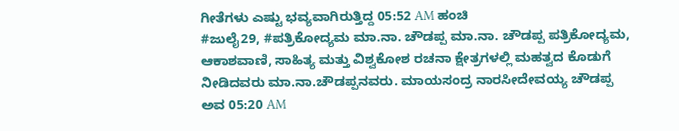ಗೀತೆಗಳು ಎಷ್ಟು ಭವ್ಯವಾಗಿರುತ್ತಿದ್ದ 05:52 AM ಹಂಚಿ
#ಜುಲೈ29, #ಪತ್ರಿಕೋದ್ಯಮ ಮಾ.ನಾ. ಚೌಡಪ್ಪ ಮಾ.ನಾ. ಚೌಡಪ್ಪ ಪತ್ರಿಕೋದ್ಯಮ, ಆಕಾಶವಾಣಿ, ಸಾಹಿತ್ಯ ಮತ್ತು ವಿಶ್ವಕೋಶ ರಚನಾ ಕ್ಷೇತ್ರಗಳಲ್ಲಿ ಮಹತ್ವದ ಕೊಡುಗೆ ನೀಡಿದವರು ಮಾ.ನಾ.ಚೌಡಪ್ಪನವರು. ಮಾಯಸಂದ್ರ ನಾರಸೀದೇವಯ್ಯ ಚೌಡಪ್ಪ ಅವ 05:20 AM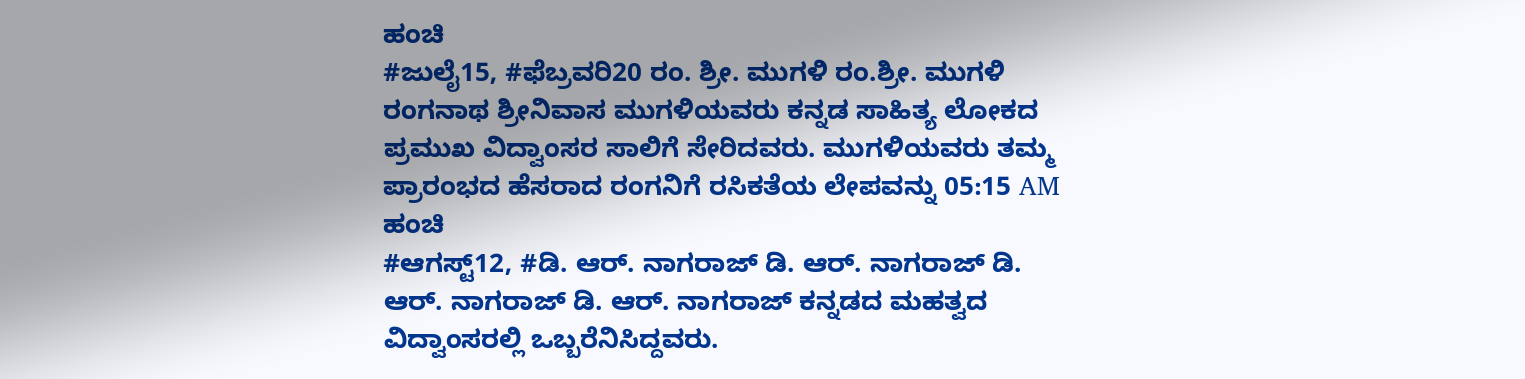ಹಂಚಿ
#ಜುಲೈ15, #ಫೆಬ್ರವರಿ20 ರಂ. ಶ್ರೀ. ಮುಗಳಿ ರಂ.ಶ್ರೀ. ಮುಗಳಿ ರಂಗನಾಥ ಶ್ರೀನಿವಾಸ ಮುಗಳಿಯವರು ಕನ್ನಡ ಸಾಹಿತ್ಯ ಲೋಕದ ಪ್ರಮುಖ ವಿದ್ವಾಂಸರ ಸಾಲಿಗೆ ಸೇರಿದವರು. ಮುಗಳಿಯವರು ತಮ್ಮ ಪ್ರಾರಂಭದ ಹೆಸರಾದ ರಂಗನಿಗೆ ರಸಿಕತೆಯ ಲೇಪವನ್ನು 05:15 AM ಹಂಚಿ
#ಆಗಸ್ಟ್12, #ಡಿ. ಆರ್. ನಾಗರಾಜ್ ಡಿ. ಆರ್. ನಾಗರಾಜ್ ಡಿ. ಆರ್. ನಾಗರಾಜ್ ಡಿ. ಆರ್. ನಾಗರಾಜ್ ಕನ್ನಡದ ಮಹತ್ವದ ವಿದ್ವಾಂಸರಲ್ಲಿ ಒಬ್ಬರೆನಿಸಿದ್ದವರು.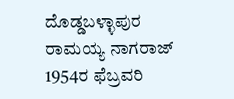ದೊಡ್ಡಬಳ್ಳಾಪುರ ರಾಮಯ್ಯ ನಾಗರಾಜ್ 1954ರ ಫೆಬ್ರವರಿ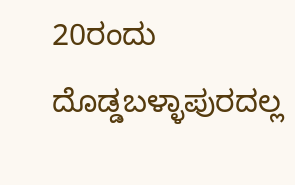20ರಂದು ದೊಡ್ಡಬಳ್ಳಾಪುರದಲ್ಲ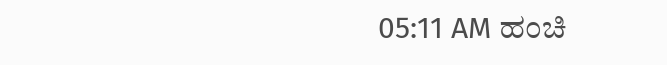05:11 AM ಹಂಚಿ